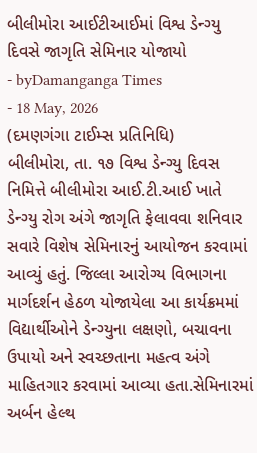બીલીમોરા આઈટીઆઈમાં વિશ્વ ડેન્ગ્યુ દિવસે જાગૃતિ સેમિનાર યોજાયો
- byDamanganga Times
- 18 May, 2026
(દમણગંગા ટાઈમ્સ પ્રતિનિધિ)
બીલીમોરા, તા. ૧૭ વિશ્વ ડેન્ગ્યુ દિવસ નિમિત્તે બીલીમોરા આઈ.ટી.આઈ ખાતે ડેન્ગ્યુ રોગ અંગે જાગૃતિ ફેલાવવા શનિવાર સવારે વિશેષ સેમિનારનું આયોજન કરવામાં આવ્યું હતું. જિલ્લા આરોગ્ય વિભાગના માર્ગદર્શન હેઠળ યોજાયેલા આ કાર્યક્રમમાં વિદ્યાર્થીઓને ડેન્ગ્યુના લક્ષણો, બચાવના ઉપાયો અને સ્વચ્છતાના મહત્વ અંગે માહિતગાર કરવામાં આવ્યા હતા.સેમિનારમાં અર્બન હેલ્થ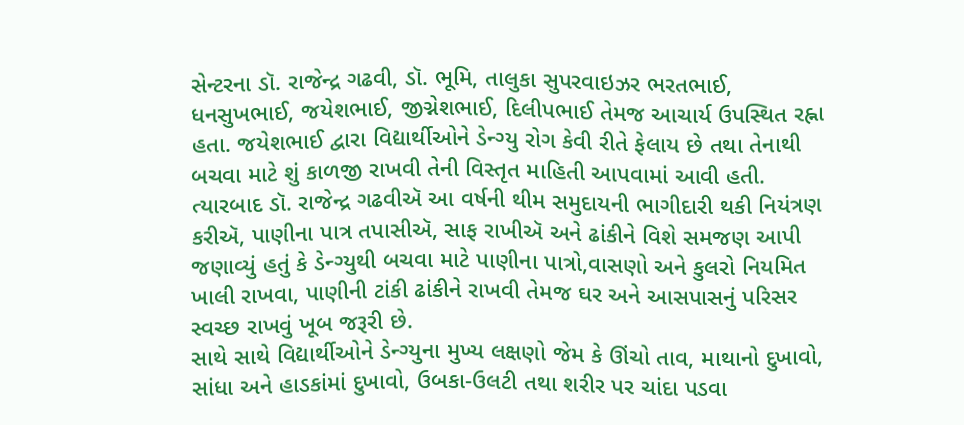સેન્ટરના ડૉ. રાજેન્દ્ર ગઢવી, ડૉ. ભૂમિ, તાલુકા સુપરવાઇઝર ભરતભાઈ, ધનસુખભાઈ, જયેશભાઈ, જીગ્નેશભાઈ, દિલીપભાઈ તેમજ આચાર્ય ઉપસ્થિત રહ્ના હતા. જયેશભાઈ દ્વારા વિદ્યાર્થીઓને ડેન્ગ્યુ રોગ કેવી રીતે ફેલાય છે તથા તેનાથી બચવા માટે શું કાળજી રાખવી તેની વિસ્તૃત માહિતી આપવામાં આવી હતી. ત્યારબાદ ડૉ. રાજેન્દ્ર ગઢવીઍ આ વર્ષની થીમ સમુદાયની ભાગીદારી થકી નિયંત્રણ કરીઍ, પાણીના પાત્ર તપાસીઍ, સાફ રાખીઍ અને ઢાંકીને વિશે સમજણ આપી જણાવ્યું હતું કે ડેન્ગ્યુથી બચવા માટે પાણીના પાત્રો,વાસણો અને કુલરો નિયમિત ખાલી રાખવા, પાણીની ટાંકી ઢાંકીને રાખવી તેમજ ઘર અને આસપાસનું પરિસર સ્વચ્છ રાખવું ખૂબ જરૂરી છે.
સાથે સાથે વિદ્યાર્થીઓને ડેન્ગ્યુના મુખ્ય લક્ષણો જેમ કે ઊંચો તાવ, માથાનો દુખાવો, સાંધા અને હાડકાંમાં દુખાવો, ઉબકા-ઉલટી તથા શરીર પર ચાંદા પડવા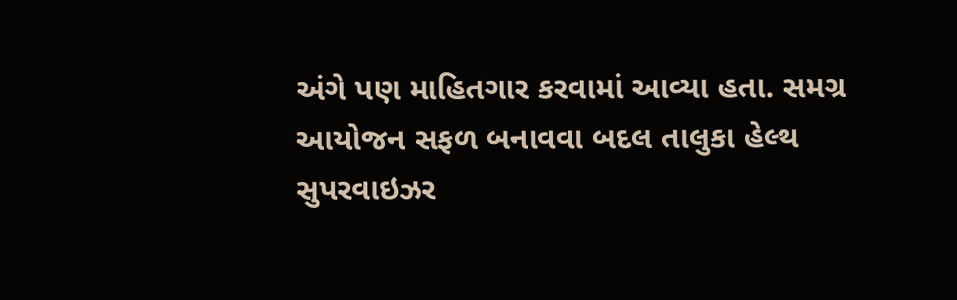અંગે પણ માહિતગાર કરવામાં આવ્યા હતા. સમગ્ર આયોજન સફળ બનાવવા બદલ તાલુકા હેલ્થ સુપરવાઇઝર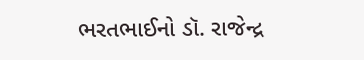ભરતભાઈનો ડૉ. રાજેન્દ્ર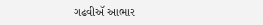ગઢવીઍ આભાર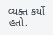વ્યક્ત કર્યો હતો.